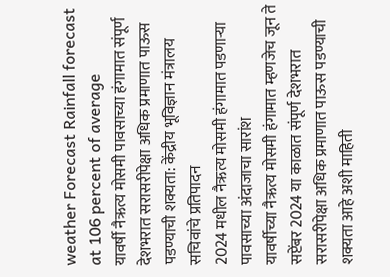weather Forecast Rainfall forecast at 106 percent of average
यावर्षी नैऋत्य मोसमी पावसाच्या हंगामात संपूर्ण देशभरात सरासरीपेक्षा अधिक प्रमाणात पाऊस पडण्याची शक्यता: केंद्रीय भूविज्ञान मंत्रालय सचिवांचे प्रतिपादन
2024 मधील नैऋत्य मोसमी हंगामात पडणाऱ्या पावसाच्या अंदाजाचा सारांश
यावर्षीच्या नैऋत्य मोसमी हंगामात म्हणजेच जून ते सप्टेंबर 2024 या काळात संपूर्ण देशभरात सरासरीपेक्षा अधिक प्रमाणात पाऊस पडण्याची शक्यता आहे अशी माहिती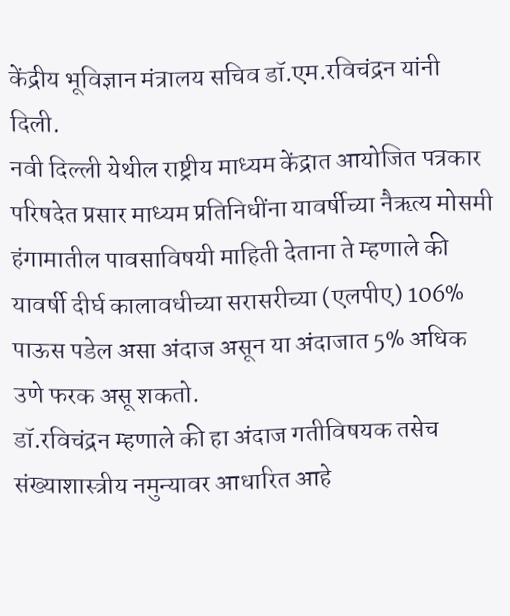केंद्रीय भूविज्ञान मंत्रालय सचिव डॉ.एम.रविचंद्रन यांनी दिली.
नवी दिल्ली येथील राष्ट्रीय माध्यम केंद्रात आयोजित पत्रकार परिषदेत प्रसार माध्यम प्रतिनिधींना यावर्षीच्या नैऋत्य मोसमी हंगामातील पावसाविषयी माहिती देताना ते म्हणाले की यावर्षी दीर्घ कालावधीच्या सरासरीच्या (एलपीए) 106% पाऊस पडेल असा अंदाज असून या अंदाजात 5% अधिक उणे फरक असू शकतो.
डॉ.रविचंद्रन म्हणाले की हा अंदाज गतीविषयक तसेच संख्याशास्त्रीय नमुन्यावर आधारित आहे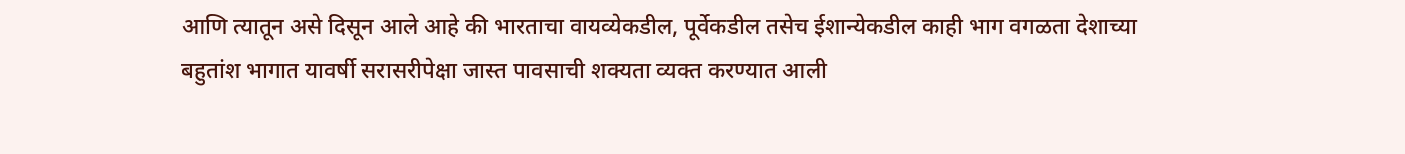आणि त्यातून असे दिसून आले आहे की भारताचा वायव्येकडील, पूर्वेकडील तसेच ईशान्येकडील काही भाग वगळता देशाच्या बहुतांश भागात यावर्षी सरासरीपेक्षा जास्त पावसाची शक्यता व्यक्त करण्यात आली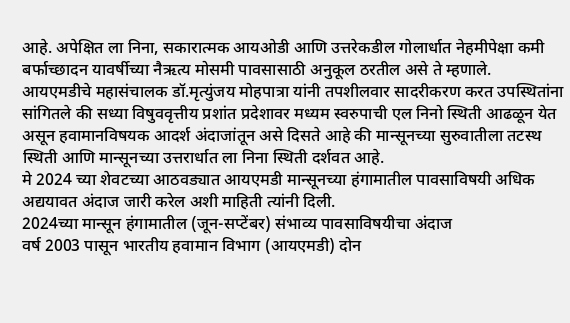आहे. अपेक्षित ला निना, सकारात्मक आयओडी आणि उत्तरेकडील गोलार्धात नेहमीपेक्षा कमी बर्फाच्छादन यावर्षीच्या नैऋत्य मोसमी पावसासाठी अनुकूल ठरतील असे ते म्हणाले.
आयएमडीचे महासंचालक डॉ.मृत्युंजय मोहपात्रा यांनी तपशीलवार सादरीकरण करत उपस्थितांना सांगितले की सध्या विषुववृत्तीय प्रशांत प्रदेशावर मध्यम स्वरुपाची एल निनो स्थिती आढळून येत असून हवामानविषयक आदर्श अंदाजांतून असे दिसते आहे की मान्सूनच्या सुरुवातीला तटस्थ स्थिती आणि मान्सूनच्या उत्तरार्धात ला निना स्थिती दर्शवत आहे.
मे 2024 च्या शेवटच्या आठवड्यात आयएमडी मान्सूनच्या हंगामातील पावसाविषयी अधिक अद्ययावत अंदाज जारी करेल अशी माहिती त्यांनी दिली.
2024च्या मान्सून हंगामातील (जून-सप्टेंबर) संभाव्य पावसाविषयीचा अंदाज
वर्ष 2003 पासून भारतीय हवामान विभाग (आयएमडी) दोन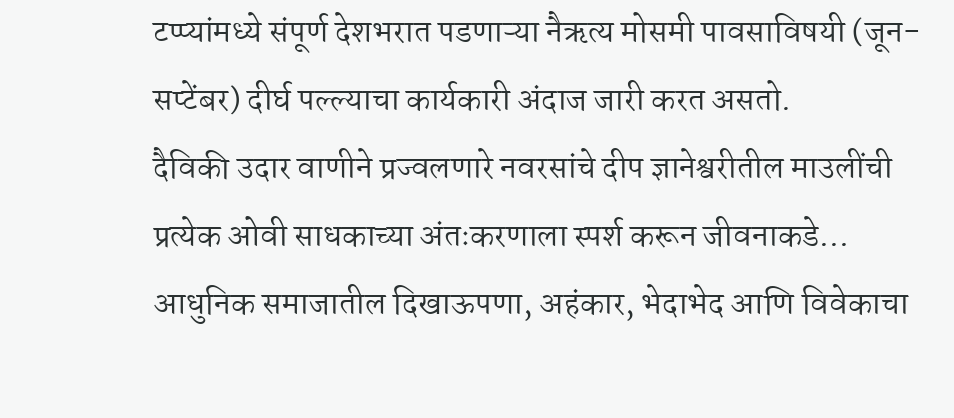टप्प्यांमध्ये संपूर्ण देशभरात पडणाऱ्या नैऋत्य मोसमी पावसाविषयी (जून-सप्टेंबर) दीर्घ पल्ल्याचा कार्यकारी अंदाज जारी करत असतो.
दैविकी उदार वाणीने प्रज्वलणारे नवरसांचे दीप ज्ञानेश्वरीतील माउलींची प्रत्येक ओवी साधकाच्या अंतःकरणाला स्पर्श करून जीवनाकडे…
आधुनिक समाजातील दिखाऊपणा, अहंकार, भेदाभेद आणि विवेकाचा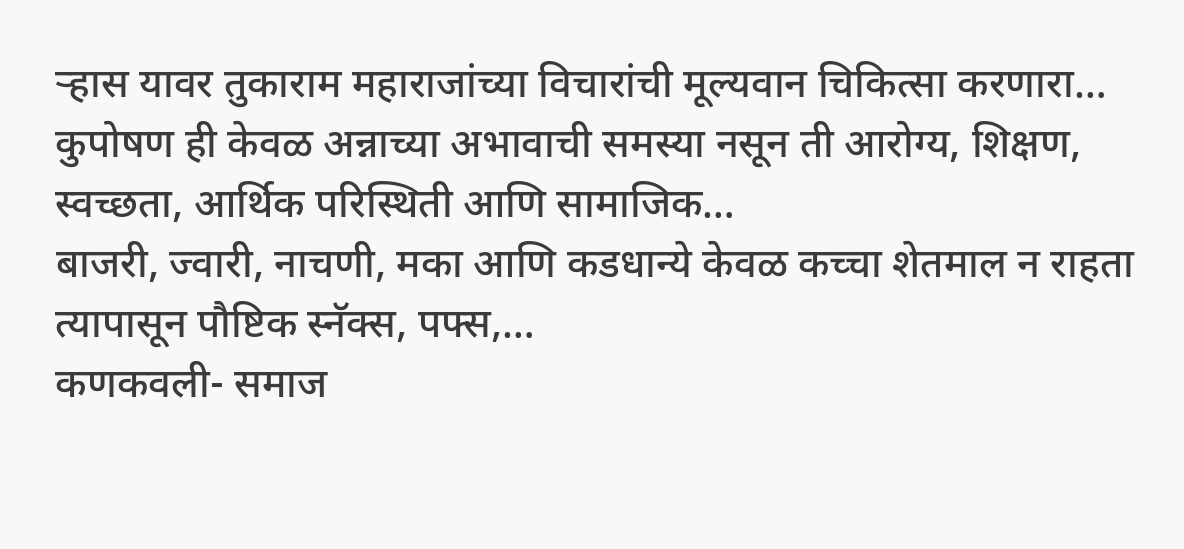ऱ्हास यावर तुकाराम महाराजांच्या विचारांची मूल्यवान चिकित्सा करणारा…
कुपोषण ही केवळ अन्नाच्या अभावाची समस्या नसून ती आरोग्य, शिक्षण, स्वच्छता, आर्थिक परिस्थिती आणि सामाजिक…
बाजरी, ज्वारी, नाचणी, मका आणि कडधान्ये केवळ कच्चा शेतमाल न राहता त्यापासून पौष्टिक स्नॅक्स, पफ्स,…
कणकवली- समाज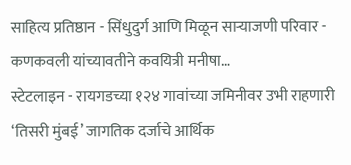साहित्य प्रतिष्ठान - सिंधुदुर्ग आणि मिळून साऱ्याजणी परिवार - कणकवली यांच्यावतीने कवयित्री मनीषा…
स्टेटलाइन - रायगडच्या १२४ गावांच्या जमिनीवर उभी राहणारी ‘तिसरी मुंबई’ जागतिक दर्जाचे आर्थिक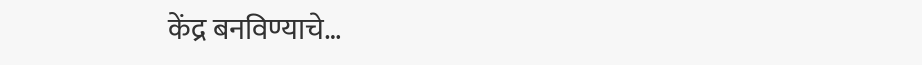केंद्र बनविण्याचे…